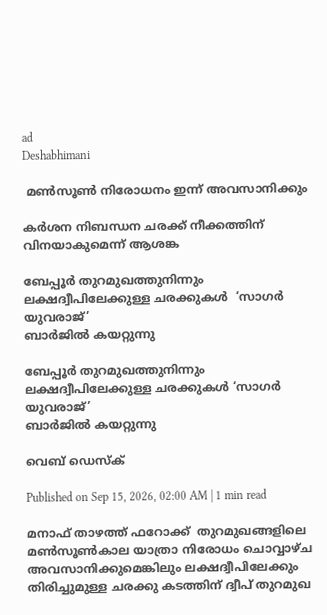ad
Deshabhimani

 മൺസൂൺ നിരോധനം ഇന്ന് അവസാനിക്കും

കർശന നിബന്ധന ചരക്ക് നീക്കത്തിന് വിനയാകുമെന്ന് ആശങ്ക

ബേപ്പൂർ തുറമുഖത്തുനിന്നും ലക്ഷദ്വീപിലേക്കുള്ള ചരക്കുകൾ  ‘സാഗർ യുവരാജ്’
ബാർജിൽ കയറ്റുന്നു

ബേപ്പൂർ തുറമുഖത്തുനിന്നും ലക്ഷദ്വീപിലേക്കുള്ള ചരക്കുകൾ ‘സാഗർ യുവരാജ്’
ബാർജിൽ കയറ്റുന്നു

വെബ് ഡെസ്ക്

Published on Sep 15, 2026, 02:00 AM | 1 min read

മനാഫ് താഴത്ത് ഫറോക്ക്  തുറമുഖങ്ങളിലെ മൺസൂൺകാല യാത്രാ നിരോധം ചൊവ്വാഴ്‌ച അവസാനിക്കുമെങ്കിലും ലക്ഷദ്വീപിലേക്കും തിരിച്ചുമുള്ള ചരക്കു കടത്തിന്‌ ദ്വീപ് തുറമുഖ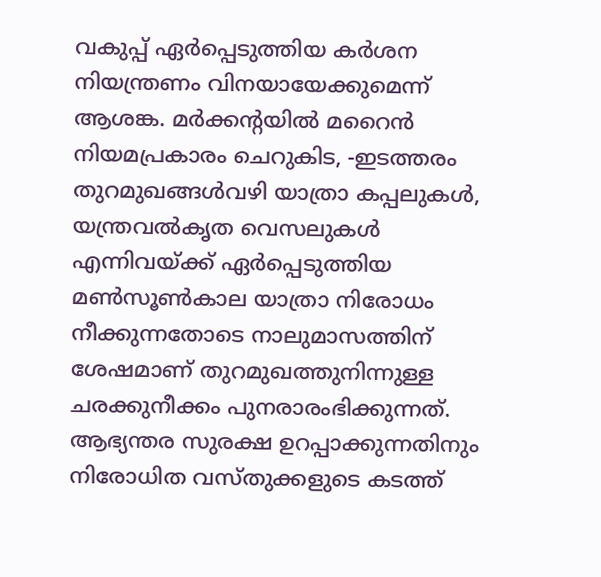വകുപ്പ് ഏർപ്പെടുത്തിയ കർശന നിയന്ത്രണം വിനയായേക്കുമെന്ന്‌ ആശങ്ക. മർക്കന്റയിൽ മറൈൻ നിയമപ്രകാരം ചെറുകിട, -ഇടത്തരം തുറമുഖങ്ങൾവഴി യാത്രാ കപ്പലുകൾ, യന്ത്രവൽകൃത വെസലുകൾ എന്നിവയ്ക്ക് ഏർപ്പെടുത്തിയ മൺസൂൺകാല യാത്രാ നിരോധം നീക്കുന്നതോടെ നാലുമാസത്തിന് ശേഷമാണ്‌ തുറമുഖത്തുനിന്നുള്ള ചരക്കുനീക്കം പുനരാരംഭിക്കുന്നത്‌. ആഭ്യന്തര സുരക്ഷ ഉറപ്പാക്കുന്നതിനും നിരോധിത വസ്‌തുക്കളുടെ കടത്ത്‌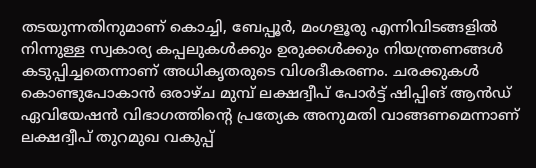തടയുന്നതിനുമാണ് കൊച്ചി, ബേപ്പൂർ, മംഗളൂരു എന്നിവിടങ്ങളിൽ നിന്നുള്ള സ്വകാര്യ കപ്പലുകൾക്കും ഉരുക്കൾക്കും നിയന്ത്രണങ്ങൾ കടുപ്പിച്ചതെന്നാണ് അധികൃതരുടെ വിശദീകരണം. ചരക്കുകൾ കൊണ്ടുപോകാൻ ഒരാഴ്‌ച മുമ്പ് ലക്ഷദ്വീപ് പോർട്ട് ഷിപ്പിങ് ആൻഡ് ഏവിയേഷൻ വിഭാഗത്തിന്റെ പ്രത്യേക അനുമതി വാങ്ങണമെന്നാണ് ലക്ഷദ്വീപ് തുറമുഖ വകുപ്പ്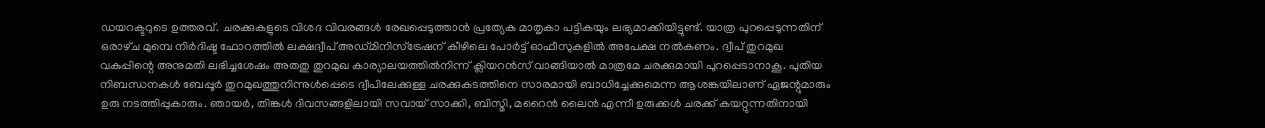ഡയറക്ടറുടെ ഉത്തരവ്. ചരക്കുകളുടെ വിശദ വിവരങ്ങൾ രേഖപ്പെടുത്താൻ പ്രത്യേക മാതൃകാ പട്ടികയും ലഭ്യമാക്കിയിട്ടുണ്ട്. യാത്ര പുറപ്പെടുന്നതിന് ഒരാഴ്‌ച മുമ്പെ നിർദിഷ്ട ഫോറത്തിൽ ലക്ഷദ്വീപ് അഡ്മിനിസ്ട്രേഷന്‌ കീഴിലെ പോർട്ട് ഓഫീസുകളിൽ അപേക്ഷ നൽകണം. ദ്വീപ് തുറമുഖ വകുപ്പിന്റെ അനുമതി ലഭിച്ചശേഷം അതതു തുറമുഖ കാര്യാലയത്തിൽനിന്ന്‌ ക്ലിയറൻസ് വാങ്ങിയാൽ മാത്രമേ ചരക്കുമായി പുറപ്പെടാനാകൂ. പുതിയ നിബന്ധനകൾ ബേപ്പൂർ തുറമുഖത്തുനിന്നുൾപ്പെടെ ദ്വീപിലേക്കുള്ള ചരക്കുകടത്തിനെ സാരമായി ബാധിച്ചേക്കുമെന്ന ആശങ്കയിലാണ് ഏജന്റുമാരും ഉരു നടത്തിപ്പുകാരും. ഞായർ, തിങ്കൾ ദിവസങ്ങളിലായി സവായ് സാക്കി, ബിസ്മി, മറൈൻ ലൈൻ എന്നീ ഉരുക്കൾ ചരക്ക്‌ കയറ്റുന്നതിനായി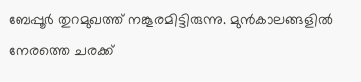ബേപ്പൂർ തുറമുഖത്ത് നങ്കൂരമിട്ടിരുന്നു. മുൻകാലങ്ങളിൽ നേരത്തെ ചരക്ക്‌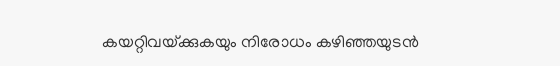കയറ്റിവയ്‌ക്കുകയും നിരോധം കഴിഞ്ഞയുടൻ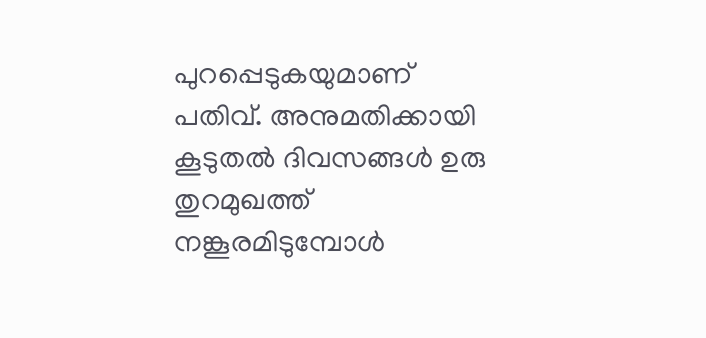പുറപ്പെടുകയുമാണ്‌ പതിവ്‌. അനുമതിക്കായി കൂടുതൽ ദിവസങ്ങൾ ഉരു തുറമുഖത്ത് നങ്കൂരമിടുമ്പോൾ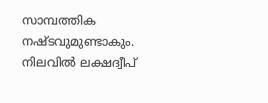സാമ്പത്തിക നഷ്ടവുമുണ്ടാകും. നിലവിൽ ലക്ഷദ്വീപ്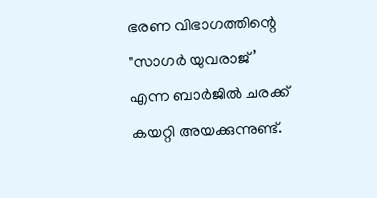ഭരണ വിഭാഗത്തിന്റെ "സാഗർ യുവരാജ്’ എന്ന ബാർജിൽ ചരക്ക്‌ കയറ്റി അയക്കുന്നുണ്ട്.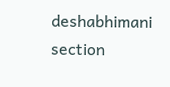deshabhimani section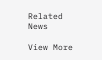Related News

View More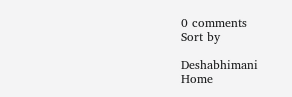0 comments
Sort by

Deshabhimani
Home